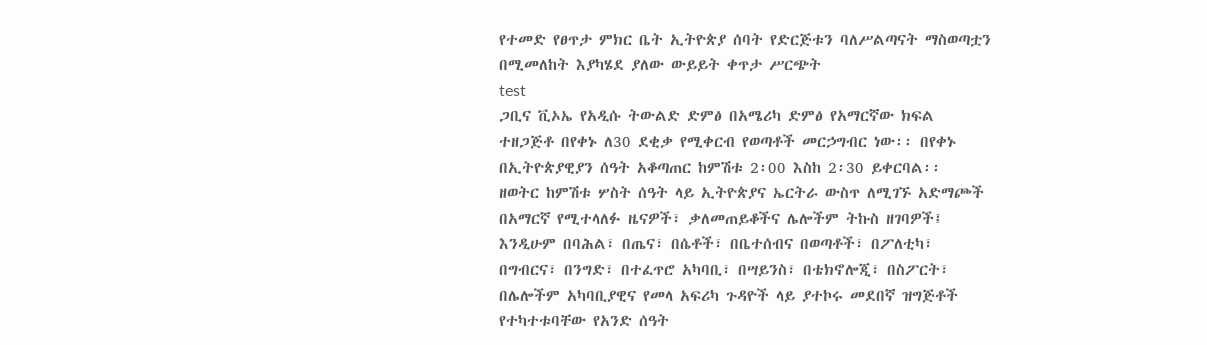የተመድ የፀጥታ ምክር ቤት ኢትዮጵያ ሰባት የድርጅቱን ባለሥልጣናት ማስወጣቷን በሚመለከት እያካሄደ ያለው ውይይት ቀጥታ ሥርጭት
test
ጋቢና ቪኦኤ የአዲሱ ትውልድ ድምፅ በአሜሪካ ድምፅ የአማርኛው ክፍል ተዘጋጅቶ በየቀኑ ለ30 ደቂቃ የሚቀርብ የወጣቶች መርኃግብር ነው፡፡ በየቀኑ በኢትዮጵያዊያን ሰዓት አቆጣጠር ከምሽቱ 2፡00 እስከ 2፡30 ይቀርባል፡፡
ዘወትር ከምሽቱ ሦስት ሰዓት ላይ ኢትዮጵያና ኤርትራ ውስጥ ለሚገኙ አድማጮች በአማርኛ የሚተላለፉ ዜናዎች፣ ቃለመጠይቆችና ሌሎችም ትኩስ ዘገባዎች፤ እንዲሁም በባሕል፣ በጤና፣ በሴቶች፣ በቤተሰብና በወጣቶች፣ በፖለቲካ፣ በግብርና፣ በንግድ፣ በተፈጥሮ አካባቢ፣ በሣይንስ፣ በቴክኖሎጂ፣ በስፖርት፣ በሌሎችም አካባቢያዊና የመላ አፍሪካ ጉዳዮች ላይ ያተኮሩ መደበኛ ዝግጅቶች የተካተቱባቸው የአንድ ሰዓት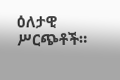ዕለታዊ ሥርጭቶች።